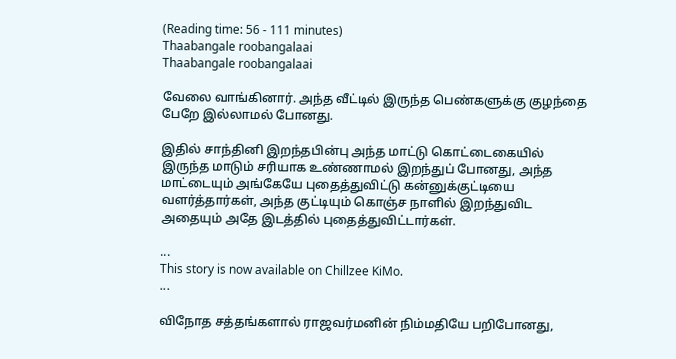(Reading time: 56 - 111 minutes)
Thaabangale roobangalaai
Thaabangale roobangalaai

வேலை வாங்கினார். அந்த வீட்டில் இருந்த பெண்களுக்கு குழந்தை பேறே இல்லாமல் போனது.

இதில் சாந்தினி இறந்தபின்பு அந்த மாட்டு கொட்டைகையில் இருந்த மாடும் சரியாக உண்ணாமல் இறந்துப் போனது, அந்த மாட்டையும் அங்கேயே புதைத்துவிட்டு கன்னுக்குட்டியை வளர்த்தார்கள், அந்த குட்டியும் கொஞ்ச நாளில் இறந்துவிட அதையும் அதே இடத்தில் புதைத்துவிட்டார்கள்.

...
This story is now available on Chillzee KiMo.
...

விநோத சத்தங்களால் ராஜவர்மனின் நிம்மதியே பறிபோனது,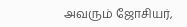அவரும் ஜோசியர்,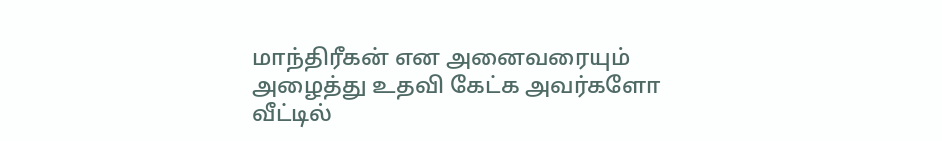மாந்திரீகன் என அனைவரையும் அழைத்து உதவி கேட்க அவர்களோ வீட்டில்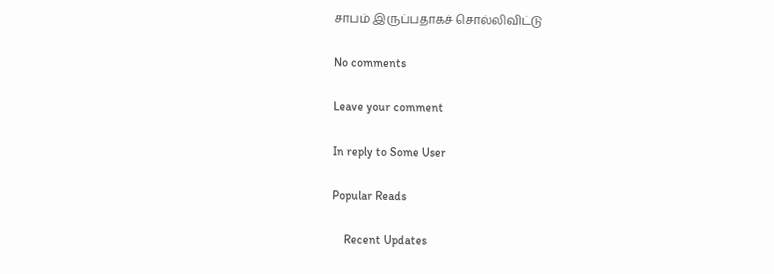சாபம் இருப்பதாகச் சொல்லிவிட்டு

No comments

Leave your comment

In reply to Some User

Popular Reads

    Recent Updates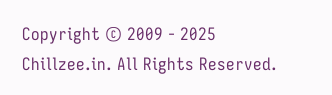Copyright © 2009 - 2025 Chillzee.in. All Rights Reserved.